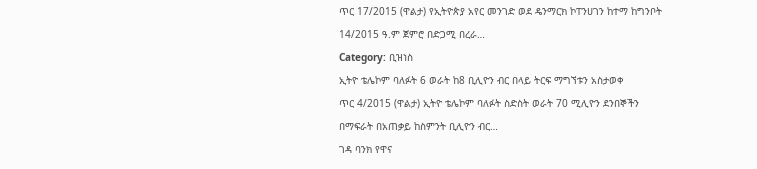ጥር 17/2015 (ዋልታ) የኢትዮጵያ አየር መንገድ ወደ ዴንማርክ ኮፐንሀገን ከተማ ከግንቦት 14/2015 ዓ.ም ጀምሮ በድጋሚ በረራ…
Category: ቢዝነስ
ኢትዮ ቴሌኮም ባለፉት 6 ወራት ከ8 ቢሊዮን ብር በላይ ትርፍ ማግኘቱን አስታወቀ
ጥር 4/2015 (ዋልታ) ኢትዮ ቴሌኮም ባለፉት ስድስት ወራት 70 ሚሊዮን ደንበኞችን በማፍራት በአጠቃይ ከስምንት ቢሊዮን ብር…
ገዳ ባንክ የዋና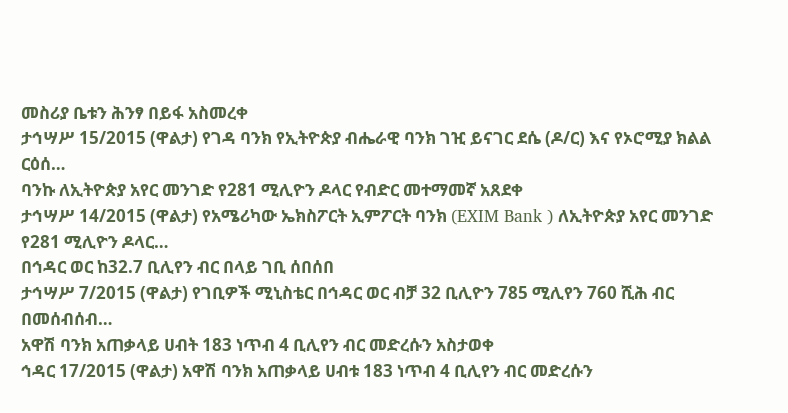መስሪያ ቤቱን ሕንፃ በይፋ አስመረቀ
ታኅሣሥ 15/2015 (ዋልታ) የገዳ ባንክ የኢትዮጵያ ብሔራዊ ባንክ ገዢ ይናገር ደሴ (ዶ/ር) እና የኦሮሚያ ክልል ርዕሰ…
ባንኩ ለኢትዮጵያ አየር መንገድ የ281 ሚሊዮን ዶላር የብድር መተማመኛ አጸደቀ
ታኅሣሥ 14/2015 (ዋልታ) የአሜሪካው ኤክስፖርት ኢምፖርት ባንክ (EXIM Bank ) ለኢትዮጵያ አየር መንገድ የ281 ሚሊዮን ዶላር…
በኅዳር ወር ከ32.7 ቢሊየን ብር በላይ ገቢ ሰበሰበ
ታኅሣሥ 7/2015 (ዋልታ) የገቢዎች ሚኒስቴር በኅዳር ወር ብቻ 32 ቢሊዮን 785 ሚሊየን 760 ሺሕ ብር በመሰብሰብ…
አዋሽ ባንክ አጠቃላይ ሀብት 183 ነጥብ 4 ቢሊየን ብር መድረሱን አስታወቀ
ኅዳር 17/2015 (ዋልታ) አዋሽ ባንክ አጠቃላይ ሀብቱ 183 ነጥብ 4 ቢሊየን ብር መድረሱን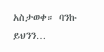አስታወቀ። ባንኩ ይህንን…